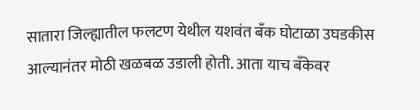सातारा जिल्ह्यातील फलटण येथील यशवंत बँक घोटाळा उघडकीस आल्यानंतर मोठी खळबळ उडाली होती. आता याच बँकेवर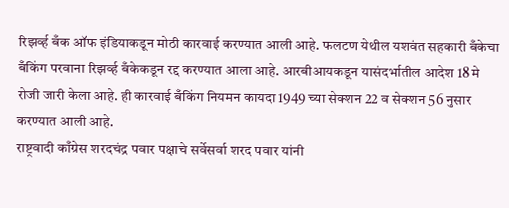रिझर्व्ह बँक ऑफ इंडियाकडून मोठी कारवाई करण्यात आली आहे. फलटण येथील यशवंत सहकारी बँकेचा बँकिंग परवाना रिझर्व्ह बँकेकडून रद्द करण्यात आला आहे. आरबीआयकडून यासंदर्भातील आदेश 18 मे रोजी जारी केला आहे. ही कारवाई बँकिंग नियमन कायदा 1949 च्या सेक्शन 22 व सेक्शन 56 नुसार करण्यात आली आहे.
राष्ट्रवादी काँग्रेस शरदचंद्र पवार पक्षाचे सर्वेसर्वा शरद पवार यांनी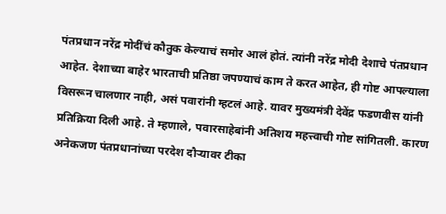पंतप्रधान नरेंद्र मोदींचं कौतुक केल्याचं समोर आलं होतं. त्यांनी नरेंद्र मोदी देशाचे पंतप्रधान आहेत. देशाच्या बाहेर भारताची प्रतिष्ठा जपण्याचं काम ते करत आहेत, ही गोष्ट आपल्याला विसरून चालणार नाही, असं पवारांनी म्हटलं आहे. यावर मुख्यमंत्री देवेंद्र फडणवीस यांनी प्रतिक्रिया दिली आहे. ते म्हणाले, पवारसाहेबांनी अतिशय महत्त्वाची गोष्ट सांगितली. कारण अनेकजण पंतप्रधानांच्या परदेश दौऱ्यावर टीका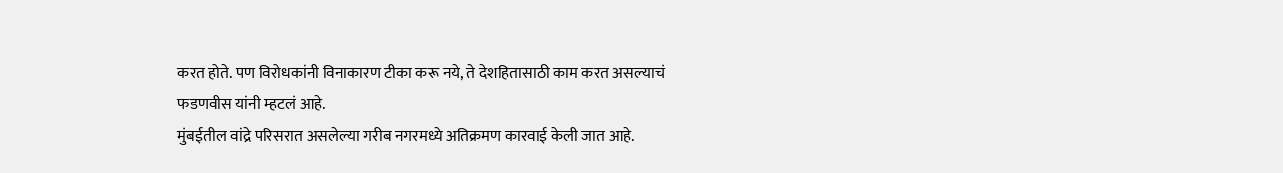करत होते. पण विरोधकांनी विनाकारण टीका करू नये, ते देशहितासाठी काम करत असल्याचं फडणवीस यांनी म्हटलं आहे.
मुंबईतील वांद्रे परिसरात असलेल्या गरीब नगरमध्ये अतिक्रमण कारवाई केली जात आहे.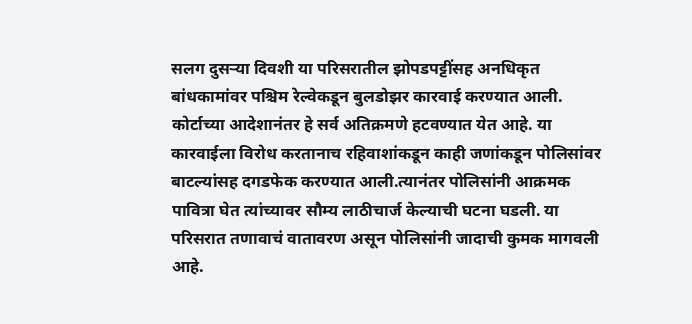सलग दुसऱ्या दिवशी या परिसरातील झोपडपट्टींसह अनधिकृत बांधकामांवर पश्चिम रेल्वेकडून बुलडोझर कारवाई करण्यात आली. कोर्टाच्या आदेशानंतर हे सर्व अतिक्रमणे हटवण्यात येत आहे. या कारवाईला विरोध करतानाच रहिवाशांकडून काही जणांकडून पोलिसांवर बाटल्यांसह दगडफेक करण्यात आली.त्यानंतर पोलिसांनी आक्रमक पावित्रा घेत त्यांच्यावर सौम्य लाठीचार्ज केल्याची घटना घडली. या परिसरात तणावाचं वातावरण असून पोलिसांनी जादाची कुमक मागवली आहे.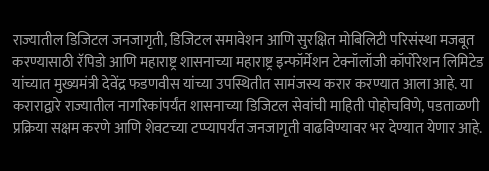राज्यातील डिजिटल जनजागृती, डिजिटल समावेशन आणि सुरक्षित मोबिलिटी परिसंस्था मजबूत करण्यासाठी रॅपिडो आणि महाराष्ट्र शासनाच्या महाराष्ट्र इन्फॉर्मेशन टेक्नॉलॉजी कॉर्पोरेशन लिमिटेड यांच्यात मुख्यमंत्री देवेंद्र फडणवीस यांच्या उपस्थितीत सामंजस्य करार करण्यात आला आहे. या कराराद्वारे राज्यातील नागरिकांपर्यंत शासनाच्या डिजिटल सेवांची माहिती पोहोचविणे, पडताळणी प्रक्रिया सक्षम करणे आणि शेवटच्या टप्प्यापर्यंत जनजागृती वाढविण्यावर भर देण्यात येणार आहे.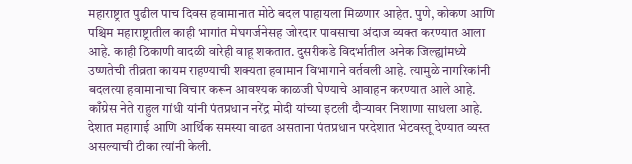महाराष्ट्रात पुढील पाच दिवस हवामानात मोठे बदल पाहायला मिळणार आहेत. पुणे, कोकण आणि पश्चिम महाराष्ट्रातील काही भागांत मेघगर्जनेसह जोरदार पावसाचा अंदाज व्यक्त करण्यात आला आहे. काही ठिकाणी वादळी वारेही वाहू शकतात. दुसरीकडे विदर्भातील अनेक जिल्ह्यांमध्ये उष्णतेची तीव्रता कायम राहण्याची शक्यता हवामान विभागाने वर्तवली आहे. त्यामुळे नागरिकांनी बदलत्या हवामानाचा विचार करून आवश्यक काळजी घेण्याचे आवाहन करण्यात आले आहे.
काँग्रेस नेते राहुल गांधी यांनी पंतप्रधान नरेंद्र मोदी यांच्या इटली दौऱ्यावर निशाणा साधला आहे. देशात महागाई आणि आर्थिक समस्या वाढत असताना पंतप्रधान परदेशात भेटवस्तू देण्यात व्यस्त असल्याची टीका त्यांनी केली.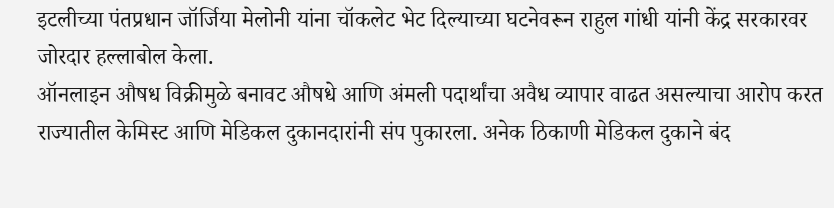इटलीच्या पंतप्रधान जॉर्जिया मेलोनी यांना चॉकलेट भेट दिल्याच्या घटनेवरून राहुल गांधी यांनी केंद्र सरकारवर जोरदार हल्लाबोल केला.
ऑनलाइन औषध विक्रीमुळे बनावट औषधे आणि अंमली पदार्थांचा अवैध व्यापार वाढत असल्याचा आरोप करत राज्यातील केमिस्ट आणि मेडिकल दुकानदारांनी संप पुकारला. अनेक ठिकाणी मेडिकल दुकाने बंद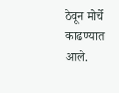ठेवून मोर्चे काढण्यात आले.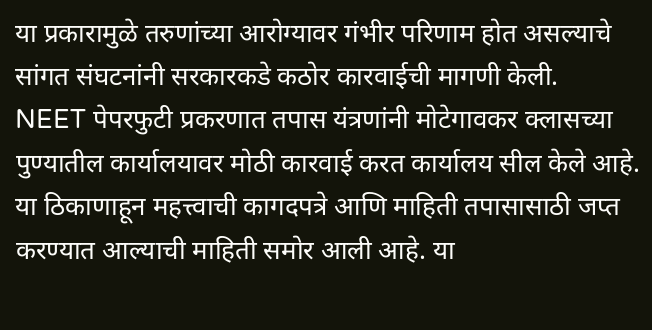या प्रकारामुळे तरुणांच्या आरोग्यावर गंभीर परिणाम होत असल्याचे सांगत संघटनांनी सरकारकडे कठोर कारवाईची मागणी केली.
NEET पेपरफुटी प्रकरणात तपास यंत्रणांनी मोटेगावकर क्लासच्या पुण्यातील कार्यालयावर मोठी कारवाई करत कार्यालय सील केले आहे. या ठिकाणाहून महत्त्वाची कागदपत्रे आणि माहिती तपासासाठी जप्त करण्यात आल्याची माहिती समोर आली आहे. या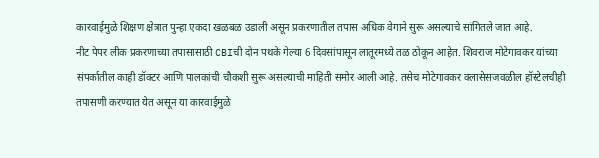कारवाईमुळे शिक्षण क्षेत्रात पुन्हा एकदा खळबळ उडाली असून प्रकरणातील तपास अधिक वेगाने सुरू असल्याचे सांगितले जात आहे.
नीट पेपर लीक प्रकरणाच्या तपासासाठी CBIची दोन पथके गेल्या 6 दिवसांपासून लातूरमध्ये तळ ठोकून आहेत. शिवराज मोटेगावकर यांच्या संपर्कातील काही डॉक्टर आणि पालकांची चौकशी सुरू असल्याची माहिती समोर आली आहे. तसेच मोटेगावकर क्लासेसजवळील हॉस्टेलचीही तपासणी करण्यात येत असून या कारवाईमुळे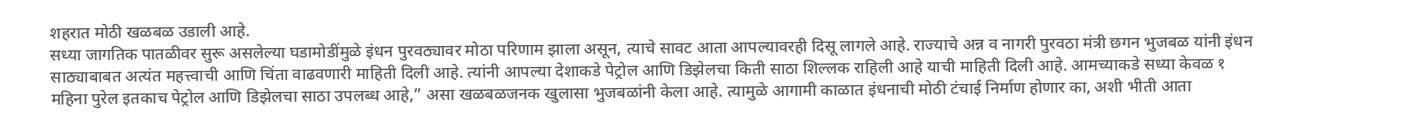शहरात मोठी खळबळ उडाली आहे.
सध्या जागतिक पातळीवर सुरू असलेल्या घडामोडींमुळे इंधन पुरवठ्यावर मोठा परिणाम झाला असून, त्याचे सावट आता आपल्यावरही दिसू लागले आहे. राज्याचे अन्न व नागरी पुरवठा मंत्री छगन भुजबळ यांनी इंधन साठ्याबाबत अत्यंत महत्त्वाची आणि चिंता वाढवणारी माहिती दिली आहे. त्यांनी आपल्या देशाकडे पेट्रोल आणि डिझेलचा किती साठा शिल्लक राहिली आहे याची माहिती दिली आहे. आमच्याकडे सध्या केवळ १ महिना पुरेल इतकाच पेट्रोल आणि डिझेलचा साठा उपलब्ध आहे,” असा खळबळजनक खुलासा भुजबळांनी केला आहे. त्यामुळे आगामी काळात इंधनाची मोठी टंचाई निर्माण होणार का, अशी भीती आता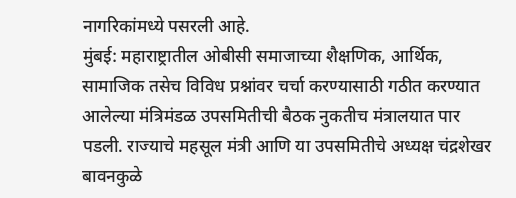नागरिकांमध्ये पसरली आहे.
मुंबई: महाराष्ट्रातील ओबीसी समाजाच्या शैक्षणिक, आर्थिक, सामाजिक तसेच विविध प्रश्नांवर चर्चा करण्यासाठी गठीत करण्यात आलेल्या मंत्रिमंडळ उपसमितीची बैठक नुकतीच मंत्रालयात पार पडली. राज्याचे महसूल मंत्री आणि या उपसमितीचे अध्यक्ष चंद्रशेखर बावनकुळे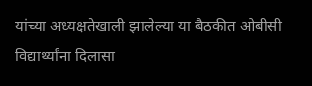यांच्या अध्यक्षतेखाली झालेल्या या बैठकीत ओबीसी विद्यार्थ्यांना दिलासा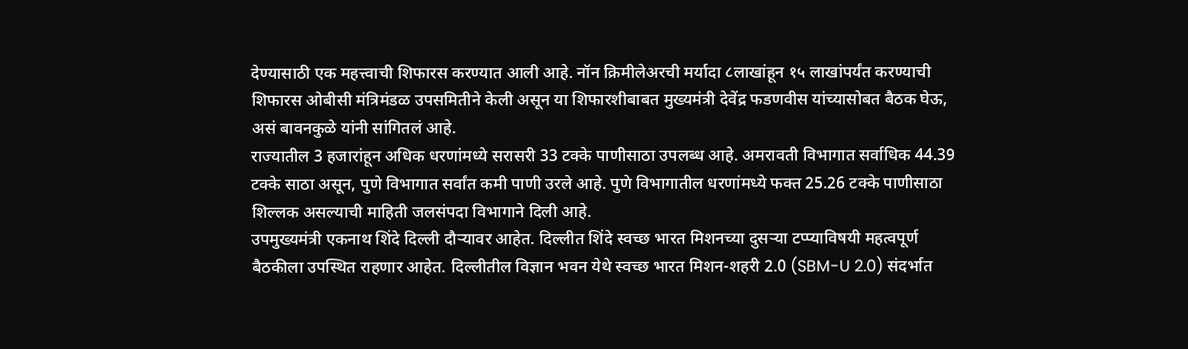देण्यासाठी एक महत्त्वाची शिफारस करण्यात आली आहे. नॉन क्रिमीलेअरची मर्यादा ८लाखांहून १५ लाखांपर्यंत करण्याची शिफारस ओबीसी मंत्रिमंडळ उपसमितीने केली असून या शिफारशीबाबत मुख्यमंत्री देवेंद्र फडणवीस यांच्यासोबत बैठक घेऊ, असं बावनकुळे यांनी सांगितलं आहे.
राज्यातील 3 हजारांहून अधिक धरणांमध्ये सरासरी 33 टक्के पाणीसाठा उपलब्ध आहे. अमरावती विभागात सर्वाधिक 44.39 टक्के साठा असून, पुणे विभागात सर्वांत कमी पाणी उरले आहे. पुणे विभागातील धरणांमध्ये फक्त 25.26 टक्के पाणीसाठा शिल्लक असल्याची माहिती जलसंपदा विभागाने दिली आहे.
उपमुख्यमंत्री एकनाथ शिंदे दिल्ली दौऱ्यावर आहेत. दिल्लीत शिंदे स्वच्छ भारत मिशनच्या दुसऱ्या टप्प्याविषयी महत्वपूर्ण बैठकीला उपस्थित राहणार आहेत. दिल्लीतील विज्ञान भवन येथे स्वच्छ भारत मिशन-शहरी 2.0 (SBM-U 2.0) संदर्भात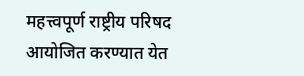महत्त्वपूर्ण राष्ट्रीय परिषद आयोजित करण्यात येत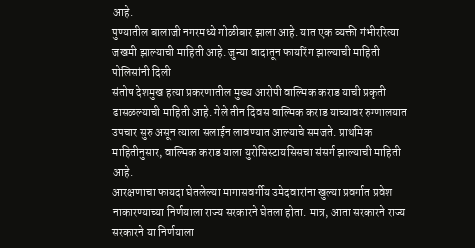आहे.
पुण्यातील बालाजी नगरमध्ये गोळीबार झाला आहे. यात एक व्यक्ती गंभीररित्या जखमी झाल्याची माहिती आहे. जुन्या वादातून फायरिंग झाल्याची माहिती पोलिसांनी दिली
संतोष देशमुख हत्या प्रकरणातील मुख्य आरोपी वाल्मिक कराड याची प्रकृती ढासळल्याची माहिती आहे. गेले तीन दिवस वाल्मिक कराड याच्यावर रुग्णालयात उपचार सुरु असून त्याला सलाईन लावण्यात आल्याचे समजते. प्राथमिक माहितीनुसार, वाल्मिक कराड याला युरोसिस्टायसिसचा संसर्ग झाल्याची माहिती आहे.
आरक्षणाचा फायदा घेतलेल्या मागासवर्गीय उमेदवारांना खुल्या प्रवर्गात प्रवेश नाकारण्याच्या निर्णयाला राज्य सरकारने घेतला होता. मात्र, आता सरकारने राज्य सरकारने या निर्णयाला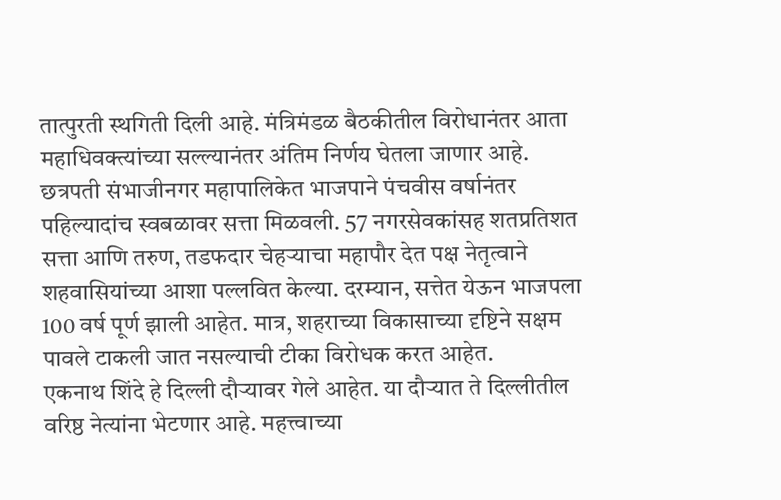तात्पुरती स्थगिती दिली आहे. मंत्रिमंडळ बैठकीतील विरोधानंतर आता महाधिवक्त्यांच्या सल्ल्यानंतर अंतिम निर्णय घेतला जाणार आहे.
छत्रपती संभाजीनगर महापालिकेत भाजपाने पंचवीस वर्षानंतर पहिल्यादांच स्वबळावर सत्ता मिळवली. 57 नगरसेवकांसह शतप्रतिशत सत्ता आणि तरुण, तडफदार चेहऱ्याचा महापौर देत पक्ष नेतृत्वाने शहवासियांच्या आशा पल्लवित केल्या. दरम्यान, सत्तेत येऊन भाजपला 100 वर्ष पूर्ण झाली आहेत. मात्र, शहराच्या विकासाच्या दृष्टिने सक्षम पावले टाकली जात नसल्याची टीका विरोधक करत आहेत.
एकनाथ शिंदे हे दिल्ली दौऱ्यावर गेले आहेत. या दौऱ्यात ते दिल्लीतील वरिष्ठ नेत्यांना भेटणार आहे. महत्त्वाच्या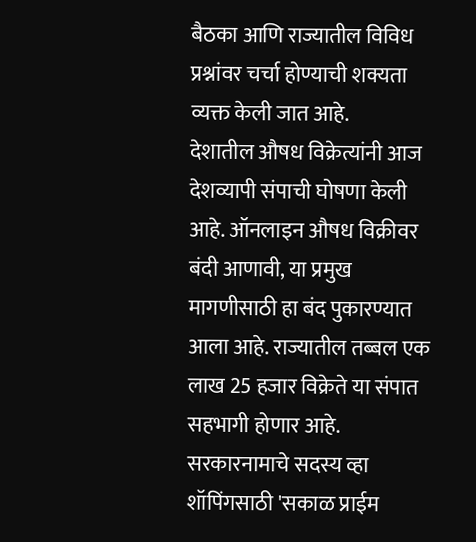बैठका आणि राज्यातील विविध प्रश्नांवर चर्चा होण्याची शक्यता व्यक्त केली जात आहे.
देशातील औषध विक्रेत्यांनी आज देशव्यापी संपाची घोषणा केली आहे. ऑनलाइन औषध विक्रीवर बंदी आणावी, या प्रमुख मागणीसाठी हा बंद पुकारण्यात आला आहे. राज्यातील तब्बल एक लाख 25 हजार विक्रेते या संपात सहभागी होणार आहे.
सरकारनामाचे सदस्य व्हा
शॉपिंगसाठी 'सकाळ प्राईम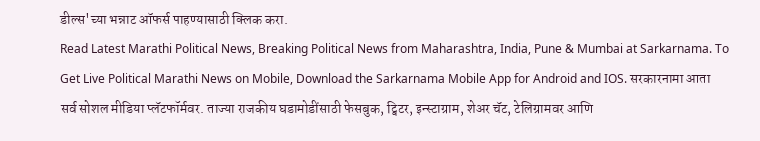डील्स'च्या भन्नाट ऑफर्स पाहण्यासाठी क्लिक करा.
Read Latest Marathi Political News, Breaking Political News from Maharashtra, India, Pune & Mumbai at Sarkarnama. To Get Live Political Marathi News on Mobile, Download the Sarkarnama Mobile App for Android and IOS. सरकारनामा आता सर्व सोशल मीडिया प्लॅटफॉर्मवर. ताज्या राजकीय घडामोडींसाठी फेसबुक, ट्विटर, इन्स्टाग्राम, शेअर चॅट, टेलिग्रामवर आणि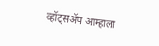व्हॉट्सॲप आम्हाला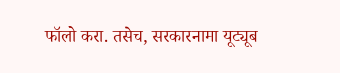फॉलो करा. तसेच, सरकारनामा यूट्यूब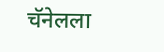चॅनेलला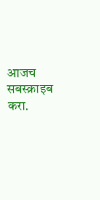आजच सबस्क्राइब करा.